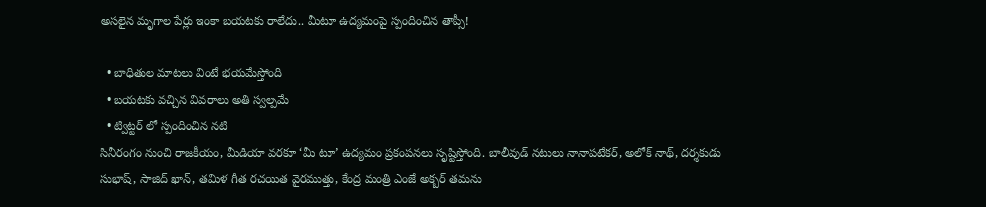అసలైన మృగాల పేర్లు ఇంకా బయటకు రాలేదు.. మీటూ ఉద్యమంపై స్పందించిన తాప్సీ!

  • బాధితుల మాటలు వింటే భయమేస్తోంది
  • బయటకు వచ్చిన వివరాలు అతి స్వల్పమే
  • ట్విట్టర్ లో స్పందించిన నటి
సినీరంగం నుంచి రాజకీయం, మీడియా వరకూ ‘మీ టూ’ ఉద్యమం ప్రకంపనలు సృష్టిస్తోంది. బాలీవుడ్ నటులు నానాపటేకర్, అలోక్ నాథ్, దర్శకుడు సుభాష్, సాజిద్ ఖాన్, తమిళ గీత రచయిత వైరముత్తు, కేంద్ర మంత్రి ఎంజే అక్బర్ తమను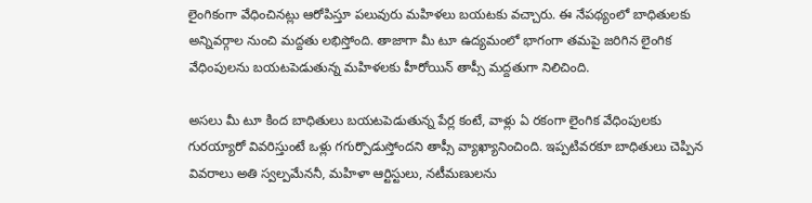లైంగికంగా వేధించినట్లు ఆరోపిస్తూ పలువురు మహిళలు బయటకు వచ్చారు. ఈ నేపథ్యంలో బాధితులకు అన్నివర్గాల నుంచి మద్దతు లభిస్తోంది. తాజాగా మీ టూ ఉద్యమంలో భాగంగా తమపై జరిగిన లైంగిక వేధింపులను బయటపెడుతున్న మహిళలకు హీరోయిన్ తాప్సీ మద్దతుగా నిలిచింది.

అసలు మీ టూ కింద బాధితులు బయటపెడుతున్న పేర్ల కంటే, వాళ్లు ఏ రకంగా లైంగిక వేధింపులకు గురయ్యారో వివరిస్తుంటే ఒళ్లు గగుర్పొడుస్తోందని తాప్సీ వ్యాఖ్యానించింది. ఇప్పటివరకూ బాధితులు చెప్పిన వివరాలు అతి స్వల్పమేననీ, మహిళా ఆర్టిస్టులు, నటీమణులను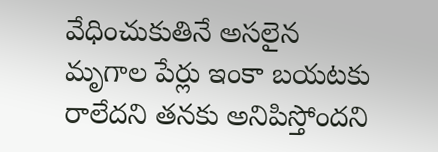వేధించుకుతినే అసలైన మృగాల పేర్లు ఇంకా బయటకు రాలేదని తనకు అనిపిస్తోందని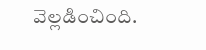వెల్లడించింది.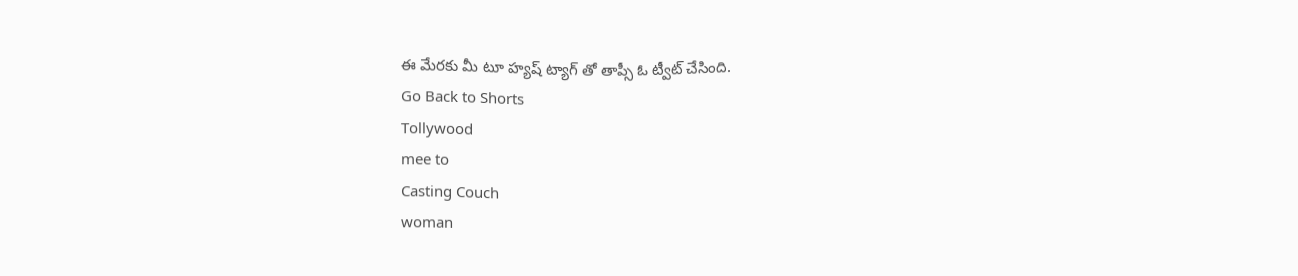ఈ మేరకు మీ టూ హ్యష్ ట్యాగ్ తో తాప్సీ ఓ ట్వీట్ చేసింది.
Go Back to Shorts
Tollywood
mee to
Casting Couch
woman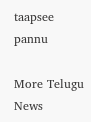taapsee pannu

More Telugu News